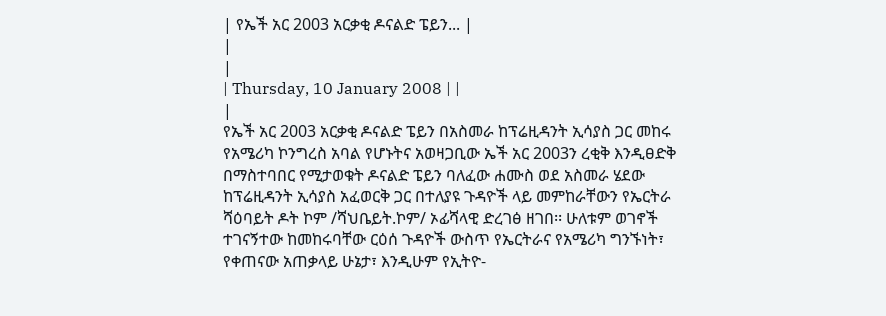| የኤች አር 2003 አርቃቂ ዶናልድ ፔይን... |
|
|
| Thursday, 10 January 2008 | |
|
የኤች አር 2003 አርቃቂ ዶናልድ ፔይን በአስመራ ከፕሬዚዳንት ኢሳያስ ጋር መከሩ የአሜሪካ ኮንግረስ አባል የሆኑትና አወዛጋቢው ኤች አር 2003ን ረቂቅ እንዲፀድቅ በማስተባበር የሚታወቁት ዶናልድ ፔይን ባለፈው ሐሙስ ወደ አስመራ ሄደው ከፕሬዚዳንት ኢሳያስ አፈወርቅ ጋር በተለያዩ ጉዳዮች ላይ መምከራቸውን የኤርትራ ሻዕባይት ዶት ኮም /ሻህቤይት.ኮም/ ኦፊሻላዊ ድረገፅ ዘገበ፡፡ ሁለቱም ወገኖች ተገናኝተው ከመከሩባቸው ርዕሰ ጉዳዮች ውስጥ የኤርትራና የአሜሪካ ግንኙነት፣ የቀጠናው አጠቃላይ ሁኔታ፣ እንዲሁም የኢትዮ-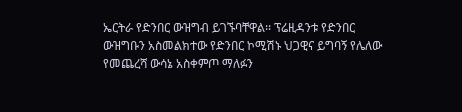ኤርትራ የድንበር ውዝግብ ይገኙባቸዋል፡፡ ፕሬዚዳንቱ የድንበር ውዝግቡን አስመልክተው የድንበር ኮሚሽኑ ህጋዊና ይግባኝ የሌለው የመጨረሻ ውሳኔ አስቀምጦ ማለፉን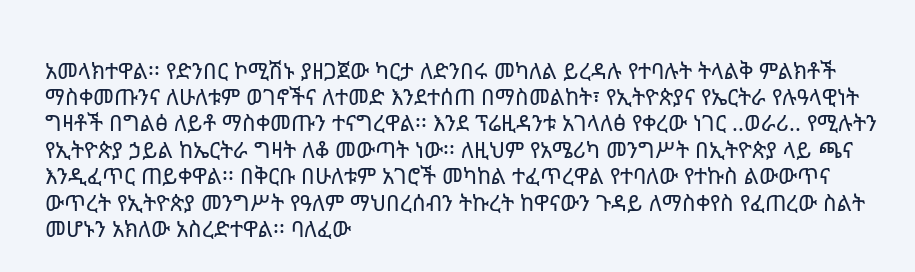አመላክተዋል፡፡ የድንበር ኮሚሽኑ ያዘጋጀው ካርታ ለድንበሩ መካለል ይረዳሉ የተባሉት ትላልቅ ምልክቶች ማስቀመጡንና ለሁለቱም ወገኖችና ለተመድ እንደተሰጠ በማስመልከት፣ የኢትዮጵያና የኤርትራ የሉዓላዊነት ግዛቶች በግልፅ ለይቶ ማስቀመጡን ተናግረዋል፡፡ እንደ ፕሬዚዳንቱ አገላለፅ የቀረው ነገር ..ወራሪ.. የሚሉትን የኢትዮጵያ ኃይል ከኤርትራ ግዛት ለቆ መውጣት ነው፡፡ ለዚህም የአሜሪካ መንግሥት በኢትዮጵያ ላይ ጫና እንዲፈጥር ጠይቀዋል፡፡ በቅርቡ በሁለቱም አገሮች መካከል ተፈጥረዋል የተባለው የተኩስ ልውውጥና ውጥረት የኢትዮጵያ መንግሥት የዓለም ማህበረሰብን ትኩረት ከዋናውን ጉዳይ ለማስቀየስ የፈጠረው ስልት መሆኑን አክለው አስረድተዋል፡፡ ባለፈው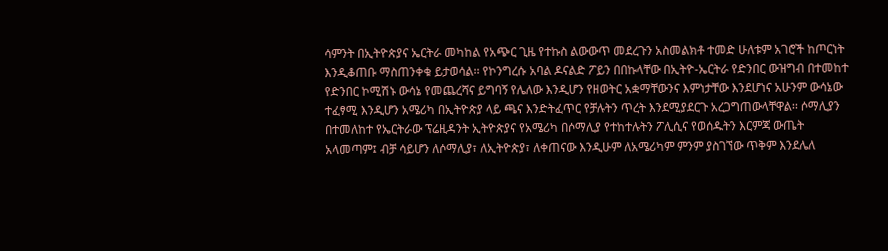ሳምንት በኢትዮጵያና ኤርትራ መካከል የአጭር ጊዜ የተኩስ ልውውጥ መደረጉን አስመልክቶ ተመድ ሁለቱም አገሮች ከጦርነት እንዲቆጠቡ ማስጠንቀቁ ይታወሳል፡፡ የኮንግረሱ አባል ዶናልድ ፖይን በበኩላቸው በኢትዮ-ኤርትራ የድንበር ውዝግብ በተመከተ የድንበር ኮሚሽኑ ውሳኔ የመጨረሻና ይግባኝ የሌለው እንዲሆን የዘወትር አቋማቸውንና እምነታቸው እንደሆነና አሁንም ውሳኔው ተፈፃሚ እንዲሆን አሜሪካ በኢትዮጵያ ላይ ጫና እንድትፈጥር የቻሉትን ጥረት እንደሚያደርጉ አረጋግጠውላቸዋል፡፡ ሶማሊያን በተመለከተ የኤርትራው ፕሬዚዳንት ኢትዮጵያና የአሜሪካ በሶማሊያ የተከተሉትን ፖሊሲና የወሰዱትን እርምጃ ውጤት አላመጣም፤ ብቻ ሳይሆን ለሶማሊያ፣ ለኢትዮጵያ፣ ለቀጠናው እንዲሁም ለአሜሪካም ምንም ያስገኘው ጥቅም እንደሌለ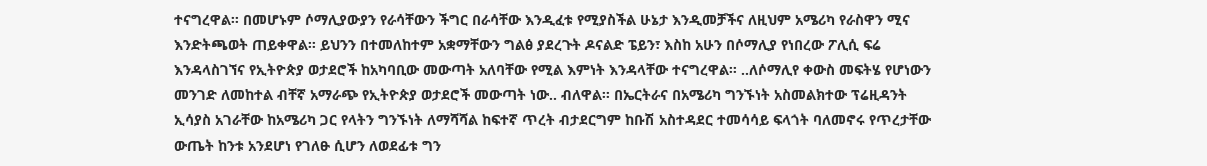ተናግረዋል፡፡ በመሆኑም ሶማሊያውያን የራሳቸውን ችግር በራሳቸው እንዲፈቱ የሚያስችል ሁኔታ እንዲመቻችና ለዚህም አሜሪካ የራስዋን ሚና እንድትጫወት ጠይቀዋል፡፡ ይህንን በተመለከተም አቋማቸውን ግልፅ ያደረጉት ዶናልድ ፔይን፣ እስከ አሁን በሶማሊያ የነበረው ፖሊሲ ፍሬ እንዳላስገኘና የኢትዮጵያ ወታደሮች ከአካባቢው መውጣት አለባቸው የሚል እምነት እንዳላቸው ተናግረዋል፡፡ ..ለሶማሊየ ቀውስ መፍትሄ የሆነውን መንገድ ለመከተል ብቸኛ አማራጭ የኢትዮጵያ ወታደሮች መውጣት ነው.. ብለዋል፡፡ በኤርትራና በአሜሪካ ግንኙነት አስመልክተው ፕሬዚዳንት ኢሳያስ አገራቸው ከአሜሪካ ጋር የላትን ግንኙነት ለማሻሻል ከፍተኛ ጥረት ብታደርግም ከቡሽ አስተዳደር ተመሳሳይ ፍላጎት ባለመኖሩ የጥረታቸው ውጤት ከንቱ አንደሆነ የገለፁ ሲሆን ለወደፊቱ ግን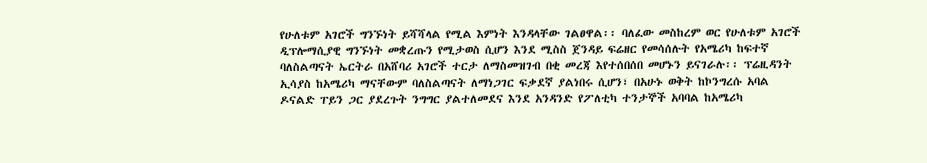የሁለቱም አገሮች ግንኙነት ይሻሻላል የሚል እምነት እንዳላቸው ገልፀዋል፡፡ ባለፈው መስከረም ወር የሁለቱም አገሮች ዲፕሎማሲያዊ ግንኙነት መቋረጡን የሚታወስ ሲሆን እንደ ሚስስ ጀንዳይ ፍሬዘር የመሳሰሉት የአሜሪካ ከፍተኛ ባለስልጣናት ኤርትራ በአሸባሪ አገሮች ተርታ ለማስመዝገብ በቂ መረጃ እየተሰበሰበ መሆኑን ይናገራሉ፡፡ ፕሬዚዳንት ኢሳያስ ከአሜሪካ ማናቸውም ባለስልጣናት ለማነጋገር ፍቃደኛ ያልነበሩ ሲሆን፣ በአሁኑ ወቅት ከኮንግረሱ አባል ዶናልድ ፐይን ጋር ያደረጉት ንግግር ያልተለመደና እንደ አንዳንድ የፖለቲካ ተንታኞች አባባል ከአሜሪካ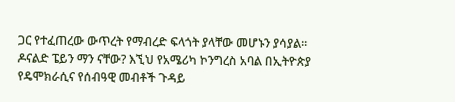ጋር የተፈጠረው ውጥረት የማብረድ ፍላጎት ያላቸው መሆኑን ያሳያል፡፡ ዶናልድ ፔይን ማን ናቸው? እኚህ የአሜሪካ ኮንግረስ አባል በኢትዮጵያ የዴሞክራሲና የሰብዓዊ መብቶች ጉዳይ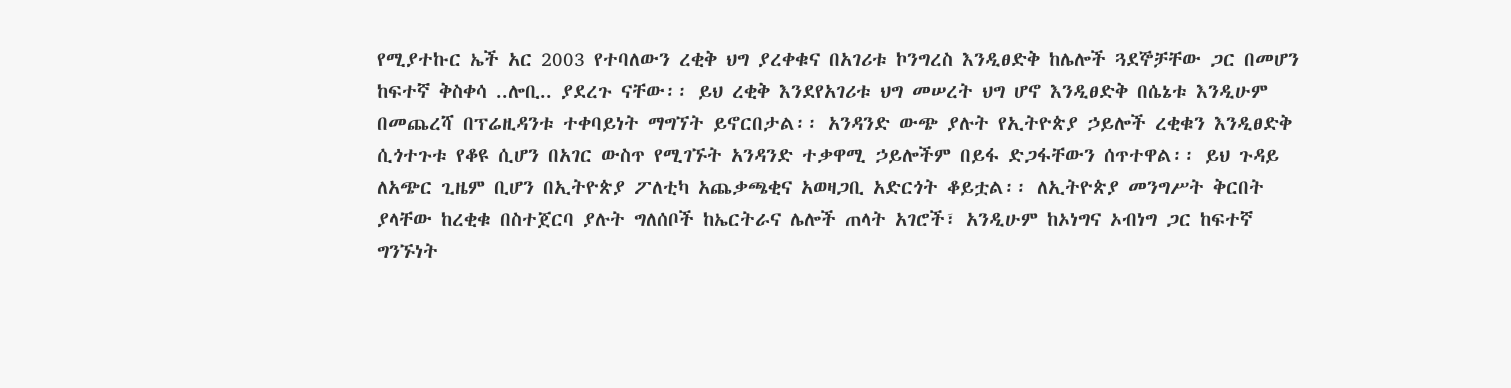የሚያተኩር ኤች አር 2003 የተባለውን ረቂቅ ህግ ያረቀቁና በአገሪቱ ኮንግረስ እንዲፀድቅ ከሌሎች ጓደኞቻቸው ጋር በመሆን ከፍተኛ ቅስቀሳ ..ሎቢ.. ያደረጉ ናቸው፡፡ ይህ ረቂቅ እንደየአገሪቱ ህግ መሠረት ህግ ሆኖ እንዲፀድቅ በሴኔቱ እንዲሁም በመጨረሻ በፕሬዚዳንቱ ተቀባይነት ማግኘት ይኖርበታል፡፡ አንዳንድ ውጭ ያሉት የኢትዮጵያ ኃይሎች ረቂቁን እንዲፀድቅ ሲጎተጉቱ የቆዩ ሲሆን በአገር ውስጥ የሚገኙት አንዳንድ ተቃዋሚ ኃይሎችም በይፋ ድጋፋቸውን ሰጥተዋል፡፡ ይህ ጉዳይ ለአጭር ጊዜም ቢሆን በኢትዮጵያ ፖለቲካ አጨቃጫቂና አወዛጋቢ አድርጎት ቆይቷል፡፡ ለኢትዮጵያ መንግሥት ቅርበት ያላቸው ከረቂቁ በስተጀርባ ያሉት ግለሰቦች ከኤርትራና ሌሎች ጠላት አገሮች፣ አንዲሁም ከኦነግና ኦብነግ ጋር ከፍተኛ ግንኙነት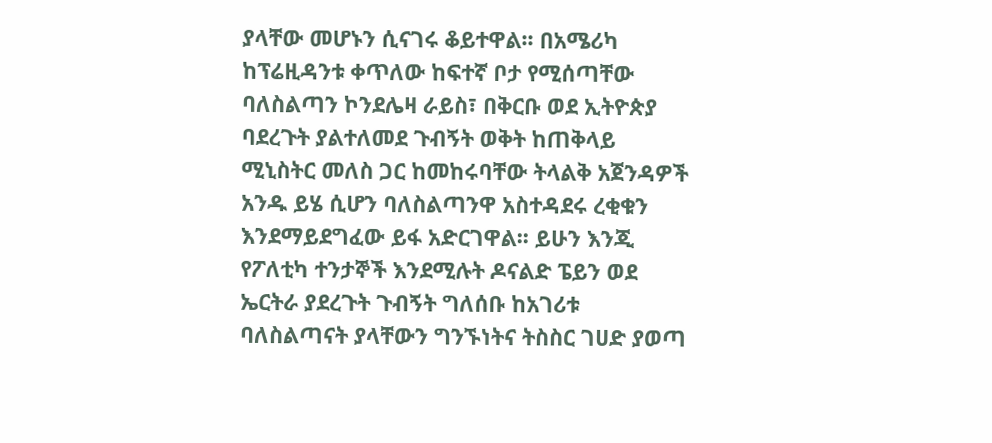ያላቸው መሆኑን ሲናገሩ ቆይተዋል፡፡ በአሜሪካ ከፕሬዚዳንቱ ቀጥለው ከፍተኛ ቦታ የሚሰጣቸው ባለስልጣን ኮንደሌዛ ራይስ፣ በቅርቡ ወደ ኢትዮጵያ ባደረጉት ያልተለመደ ጉብኝት ወቅት ከጠቅላይ ሚኒስትር መለስ ጋር ከመከሩባቸው ትላልቅ አጀንዳዎች አንዱ ይሄ ሲሆን ባለስልጣንዋ አስተዳደሩ ረቂቁን እንደማይደግፈው ይፋ አድርገዋል፡፡ ይሁን እንጂ የፖለቲካ ተንታኞች እንደሚሉት ዶናልድ ፔይን ወደ ኤርትራ ያደረጉት ጉብኝት ግለሰቡ ከአገሪቱ ባለስልጣናት ያላቸውን ግንኙነትና ትስስር ገሀድ ያወጣ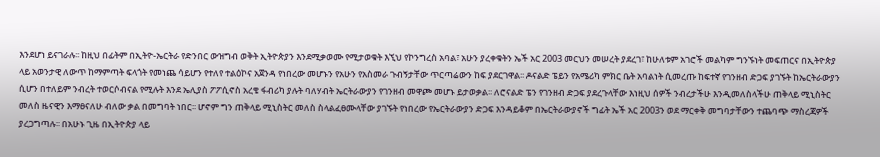እንደሆነ ይናገራሉ፡፡ ከዚህ በፊትም በኢትዮ-ኤርትራ የድንበር ውዝግብ ወቅት ኢትዮጵያን እንደሚቃወሙ የሚታወቁት እኚህ የኮንግረስ አባል፣ አሁን ያረቀቁትን ኤች አር 2003 መርህን መሠረት ያደረገ፣ ከሁለቱም አገሮች መልካም ግንኙነት መፍጠርና በኢትዮጵያ ላይ አወንታዊ ለውጥ ከማምጣት ፍላጎት የመነጨ ሳይሆን የተለየ ተልዕኮና አጀንዳ የነበረው መሆኑን የአሁን የአስመራ ጉብኝታቸው ጥርጣሬውን ከፍ ያደርገዋል፡፡ ዶናልድ ፔይን የአሜሪካ ምክር ቤት አባልነት ሲመረጡ ከፍተኛ የገንዘብ ድጋፍ ያገኙት ከኤርትራውያን ሲሆን በተለይም ንብረት ተወርሶብናል የሚሉት እንደ ኤሊያስ ፖፖሲኖስ አረቄ ፋብሪካ ያሉት ባለሃብት ኤርትራውያን የገንዘብ መዋጮ መሆኑ ይታወቃል፡፡ ለሮናልድ ፔን የገንዘብ ድጋፍ ያደረጉላቸው እነዚህ ሰዎች ንብረታችሁ እንዲመለስላችሁ ጠቅላይ ሚኒስትር መለስ ዜናዊን እማፀናለሁ ብለው ቃል በመግባት ነበር፡፡ ሆኖም ግን ጠቅላይ ሚኒስትር መለስ ስላልፈፀሙላቸው ያገኙት የነበረው የኤርትራውያን ድጋፍ እንዳይቆም በኤርትራውያኖች ግፊት ኤች አር 2003ን ወደ ማርቀቅ መግባታቸውን ተጨባጭ ማስረጃዎች ያረጋግጣሉ፡፡ በአሁኑ ጊዜ በኢትዮጵያ ላይ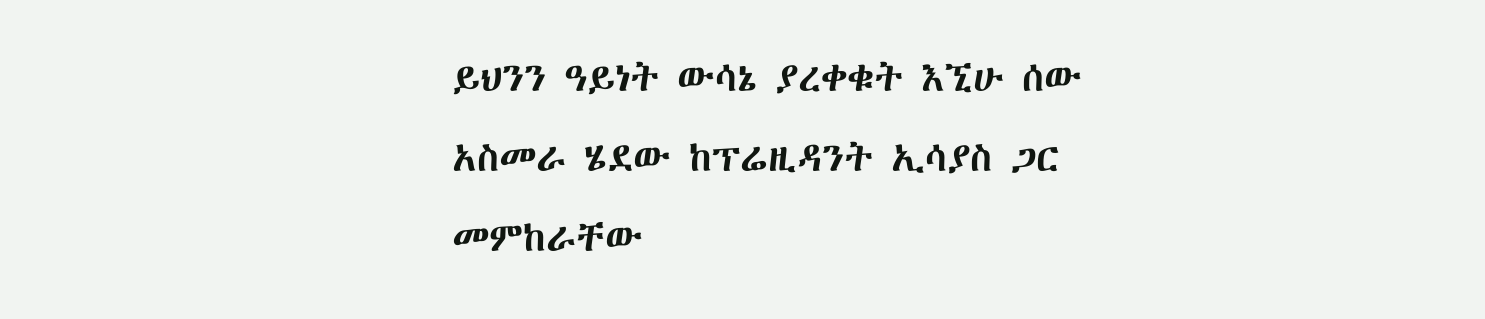ይህንን ዓይነት ውሳኔ ያረቀቁት እኚሁ ሰው አስመራ ሄደው ከፕሬዚዳንት ኢሳያስ ጋር መምከራቸው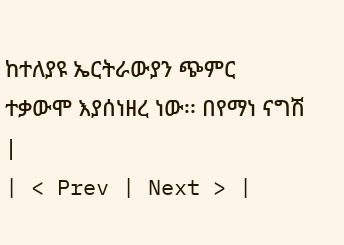ከተለያዩ ኤርትራውያን ጭምር ተቃውሞ እያሰነዘረ ነው፡፡ በየማነ ናግሽ |
| < Prev | Next > |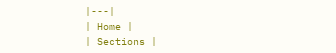|---|
| Home |
| Sections |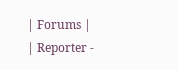| Forums |
| Reporter -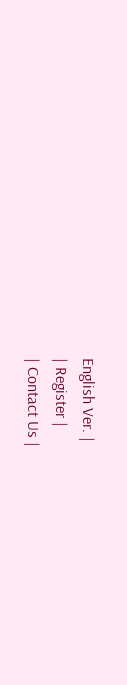English Ver. |
| Register |
| Contact Us |